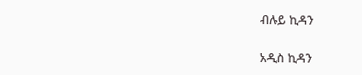ብሉይ ኪዳን

አዲስ ኪዳን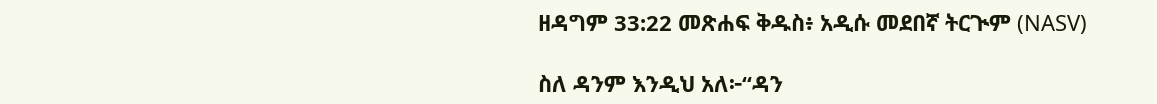ዘዳግም 33:22 መጽሐፍ ቅዱስ፥ አዲሱ መደበኛ ትርጒም (NASV)

ስለ ዳንም እንዲህ አለ፦“ዳን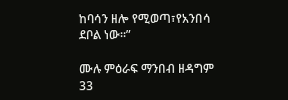ከባሳን ዘሎ የሚወጣ፣የአንበሳ ደቦል ነው።”

ሙሉ ምዕራፍ ማንበብ ዘዳግም 33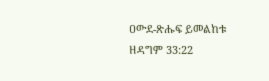ዐውደ-ጽሑፍ ይመልከቱ ዘዳግም 33:22